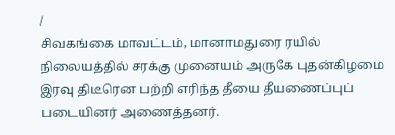/
சிவகங்கை மாவட்டம், மானாமதுரை ரயில் நிலையத்தில் சரக்கு முனையம் அருகே புதன்கிழமை இரவு திடீரென பற்றி எரிந்த தீயை தீயணைப்புப் படையினர் அணைத்தனர்.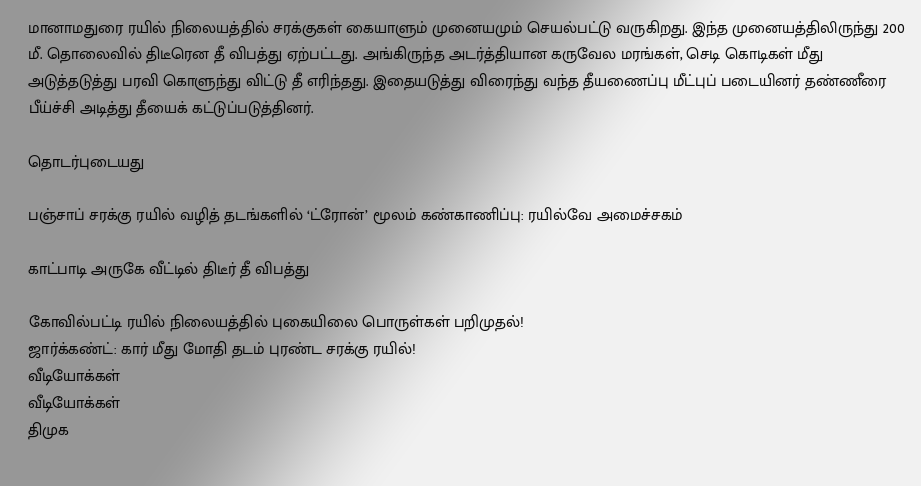மானாமதுரை ரயில் நிலையத்தில் சரக்குகள் கையாளும் முனையமும் செயல்பட்டு வருகிறது. இந்த முனையத்திலிருந்து 200 மீ. தொலைவில் திடீரென தீ விபத்து ஏற்பட்டது. அங்கிருந்த அடர்த்தியான கருவேல மரங்கள், செடி கொடிகள் மீது அடுத்தடுத்து பரவி கொளுந்து விட்டு தீ எரிந்தது. இதையடுத்து விரைந்து வந்த தீயணைப்பு மீட்புப் படையினர் தண்ணீரை பீய்ச்சி அடித்து தீயைக் கட்டுப்படுத்தினர்.

தொடர்புடையது

பஞ்சாப் சரக்கு ரயில் வழித் தடங்களில் ‘ட்ரோன்’ மூலம் கண்காணிப்பு: ரயில்வே அமைச்சகம்

காட்பாடி அருகே வீட்டில் திடீர் தீ விபத்து

கோவில்பட்டி ரயில் நிலையத்தில் புகையிலை பொருள்கள் பறிமுதல்!
ஜார்க்கண்ட்: கார் மீது மோதி தடம் புரண்ட சரக்கு ரயில்!
வீடியோக்கள்
வீடியோக்கள்
திமுக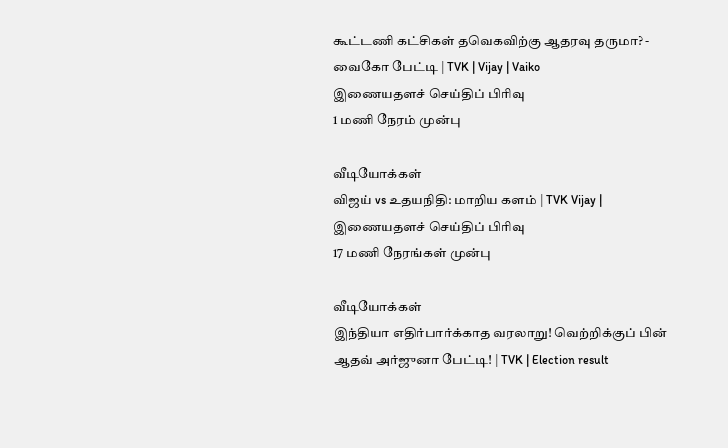கூட்டணி கட்சிகள் தவெகவிற்கு ஆதரவு தருமா? - வைகோ பேட்டி | TVK | Vijay | Vaiko
இணையதளச் செய்திப் பிரிவு
1 மணி நேரம் முன்பு

வீடியோக்கள்
விஜய் vs உதயநிதி: மாறிய களம் | TVK Vijay |
இணையதளச் செய்திப் பிரிவு
17 மணி நேரங்கள் முன்பு

வீடியோக்கள்
இந்தியா எதிர்பார்க்காத வரலாறு! வெற்றிக்குப் பின் ஆதவ் அர்ஜுனா பேட்டி! | TVK | Election result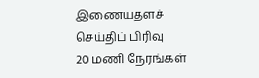இணையதளச் செய்திப் பிரிவு
20 மணி நேரங்கள்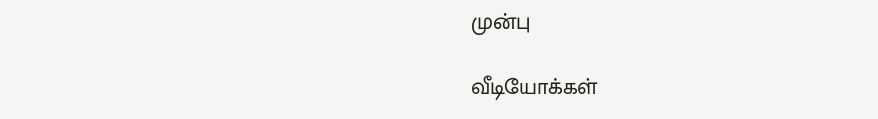முன்பு

வீடியோக்கள்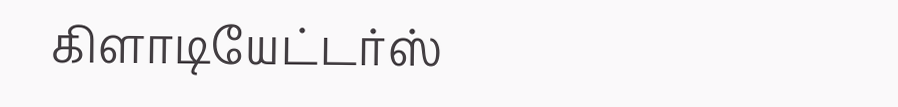கிளாடியேட்டர்ஸ்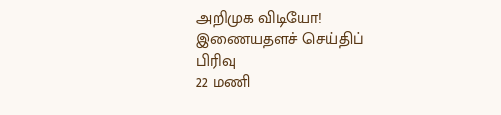அறிமுக விடியோ!
இணையதளச் செய்திப் பிரிவு
22 மணி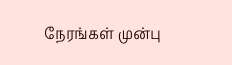நேரங்கள் முன்பு